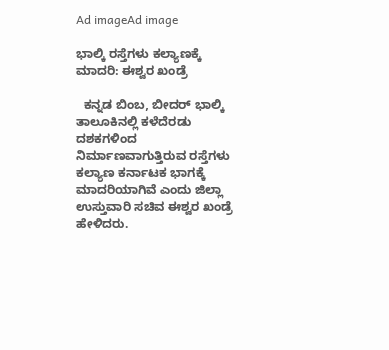Ad imageAd image

ಭಾಲ್ಕಿ ರಸ್ತೆಗಳು ಕಲ್ಯಾಣಕ್ಕೆ ಮಾದರಿ: ಈಶ್ವರ ಖಂಡ್ರೆ

  ಕನ್ನಡ ಬಿಂಬ, ಬೀದರ್ ಭಾಲ್ಕಿ ತಾಲೂಕಿನಲ್ಲಿ ಕಳೆದೆರಡು ದಶಕಗಳಿಂದ ನಿರ್ಮಾಣವಾಗುತ್ತಿರುವ ರಸ್ತೆಗಳು ಕಲ್ಯಾಣ ಕರ್ನಾಟಕ ಭಾಗಕ್ಕೆ ಮಾದರಿಯಾಗಿವೆ ಎಂದು ಜಿಲ್ಲಾ ಉಸ್ತುವಾರಿ ಸಚಿವ ಈಶ್ವರ ಖಂಡ್ರೆ ಹೇಳಿದರು.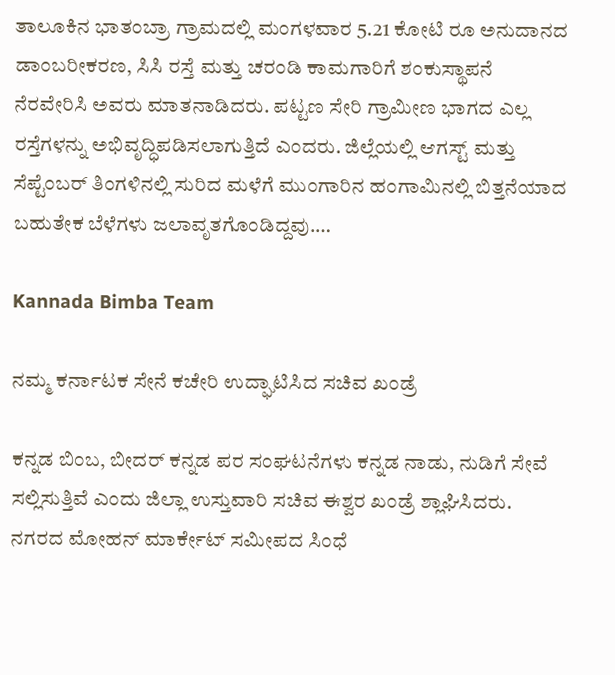ತಾಲೂಕಿನ ಭಾತಂಬ್ರಾ ಗ್ರಾಮದಲ್ಲಿ ಮಂಗಳವಾರ 5.21 ಕೋಟಿ ರೂ ಅನುದಾನದ ಡಾಂಬರೀಕರಣ, ಸಿಸಿ ರಸ್ತೆ ಮತ್ತು ಚರಂಡಿ ಕಾಮಗಾರಿಗೆ ಶಂಕುಸ್ಥಾಪನೆ ನೆರವೇರಿಸಿ ಅವರು ಮಾತನಾಡಿದರು. ಪಟ್ಟಣ ಸೇರಿ ಗ್ರಾಮೀಣ ಭಾಗದ ಎಲ್ಲ ರಸ್ತೆಗಳನ್ನು ಅಭಿವೃದ್ಧಿಪಡಿಸಲಾಗುತ್ತಿದೆ ಎಂದರು. ಜಿಲ್ಲೆಯಲ್ಲಿ ಆಗಸ್ಟ್ ಮತ್ತು ಸೆಪ್ಟೆಂಬರ್ ತಿಂಗಳಿನಲ್ಲಿ ಸುರಿದ ಮಳೆಗೆ ಮುಂಗಾರಿನ ಹಂಗಾಮಿನಲ್ಲಿ ಬಿತ್ತನೆಯಾದ ಬಹುತೇಕ ಬೆಳೆಗಳು ಜಲಾವೃತಗೊಂಡಿದ್ದವು.…

Kannada Bimba Team

ನಮ್ಮ ಕರ್ನಾಟಕ ಸೇನೆ ಕಚೇರಿ ಉದ್ಘಾಟಿಸಿದ ಸಚಿವ ಖಂಡ್ರೆ

ಕನ್ನಡ ಬಿಂಬ, ಬೀದರ್ ಕನ್ನಡ ಪರ ಸಂಘಟನೆಗಳು ಕನ್ನಡ ನಾಡು, ನುಡಿಗೆ ಸೇವೆ ಸಲ್ಲಿಸುತ್ತಿವೆ ಎಂದು ಜಿಲ್ಲಾ ಉಸ್ತುವಾರಿ ಸಚಿವ ಈಶ್ವರ ಖಂಡ್ರೆ ಶ್ಲಾಘಿಸಿದರು. ನಗರದ ಮೋಹನ್ ಮಾರ್ಕೇಟ್ ಸಮೀಪದ ಸಿಂಧೆ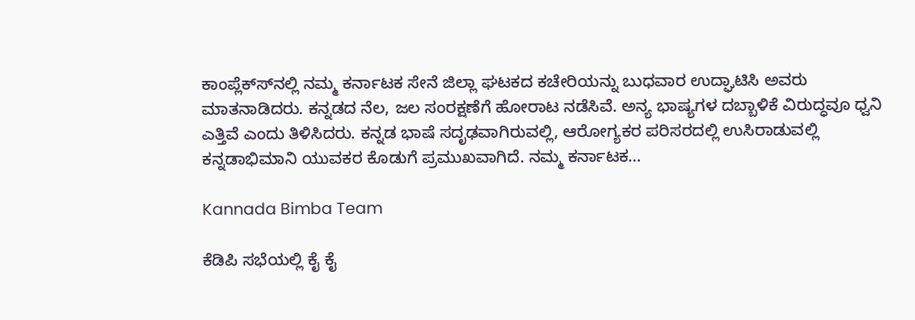ಕಾಂಪ್ಲೆಕ್ಸ್‍ನಲ್ಲಿ ನಮ್ಮ ಕರ್ನಾಟಕ ಸೇನೆ ಜಿಲ್ಲಾ ಘಟಕದ ಕಚೇರಿಯನ್ನು ಬುಧವಾರ ಉದ್ಘಾಟಿಸಿ ಅವರು ಮಾತನಾಡಿದರು. ಕನ್ನಡದ ನೆಲ, ಜಲ ಸಂರಕ್ಷಣೆಗೆ ಹೋರಾಟ ನಡೆಸಿವೆ. ಅನ್ಯ ಭಾಷ್ಯಗಳ ದಬ್ಬಾಳಿಕೆ ವಿರುದ್ಧವೂ ಧ್ವನಿ ಎತ್ತಿವೆ ಎಂದು ತಿಳಿಸಿದರು. ಕನ್ನಡ ಭಾಷೆ ಸದೃಢವಾಗಿರುವಲ್ಲಿ, ಆರೋಗ್ಯಕರ ಪರಿಸರದಲ್ಲಿ ಉಸಿರಾಡುವಲ್ಲಿ ಕನ್ನಡಾಭಿಮಾನಿ ಯುವಕರ ಕೊಡುಗೆ ಪ್ರಮುಖವಾಗಿದೆ. ನಮ್ಮ ಕರ್ನಾಟಕ…

Kannada Bimba Team

ಕೆಡಿಪಿ ಸಭೆಯಲ್ಲಿ ಕೈ ಕೈ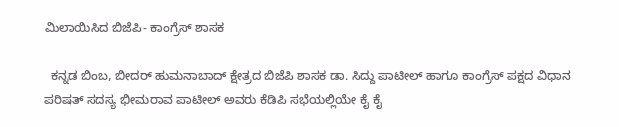ಮಿಲಾಯಿಸಿದ ಬಿಜೆಪಿ- ಕಾಂಗ್ರೆಸ್ ಶಾಸಕ

  ಕನ್ನಡ ಬಿಂಬ, ಬೀದರ್ ಹುಮನಾಬಾದ್ ಕ್ಷೇತ್ರದ ಬಿಜೆಪಿ ಶಾಸಕ ಡಾ. ಸಿದ್ದು ಪಾಟೀಲ್ ಹಾಗೂ ಕಾಂಗ್ರೆಸ್ ಪಕ್ಷದ ವಿಧಾನ ಪರಿಷತ್ ಸದಸ್ಯ ಭೀಮರಾವ ಪಾಟೀಲ್ ಅವರು ಕೆಡಿಪಿ ಸಭೆಯಲ್ಲಿಯೇ ಕೈ ಕೈ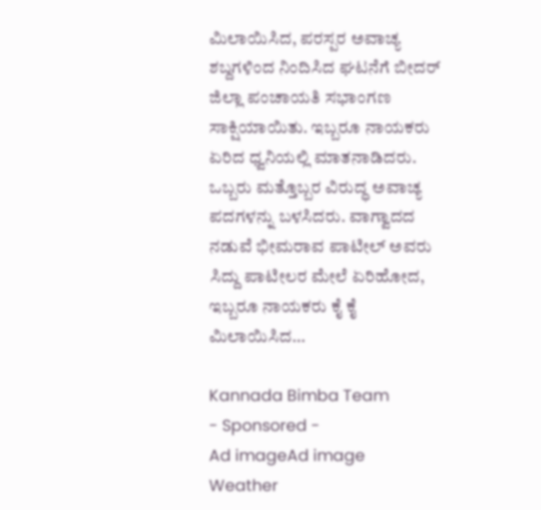ಮಿಲಾಯಿಸಿದ, ಪರಸ್ಪರ ಅವಾಚ್ಯ ಶಬ್ದಗಳಿಂದ ನಿಂದಿಸಿದ ಘಟನೆಗೆ ಬೀದರ್ ಜಿಲ್ಲಾ ಪಂಚಾಯತಿ ಸಭಾಂಗಣ ಸಾಕ್ಷಿಯಾಯಿತು. ಇಬ್ಬರೂ ನಾಯಕರು ಏರಿದ ಧ್ವನಿಯಲ್ಲಿ ಮಾತನಾಡಿದರು. ಒಬ್ಬರು ಮತ್ತೊಬ್ಬರ ವಿರುದ್ಧ ಅವಾಚ್ಯ ಪದಗಳನ್ನು ಬಳಸಿದರು. ವಾಗ್ವಾದದ ನಡುವೆ ಭೀಮರಾವ ಪಾಟೀಲ್ ಅವರು ಸಿದ್ದು ಪಾಟೀಲರ ಮೇಲೆ ಏರಿಹೋದ, ಇಬ್ಬರೂ ನಾಯಕರು ಕೈ ಕೈ ಮಿಲಾಯಿಸಿದ…

Kannada Bimba Team
- Sponsored -
Ad imageAd image
Weather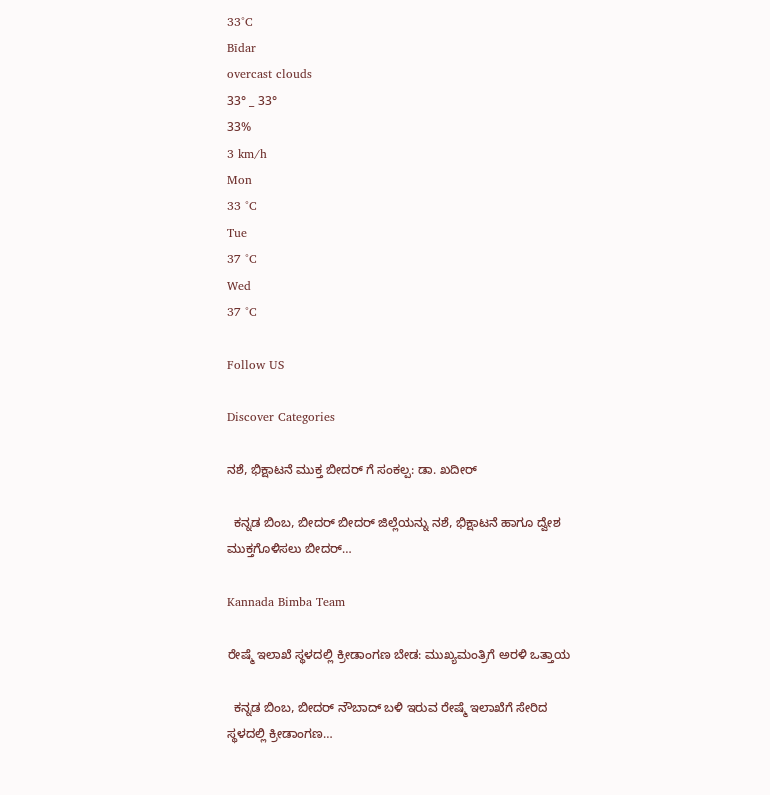33°C
Bīdar
overcast clouds
33° _ 33°
33%
3 km/h
Mon
33 °C
Tue
37 °C
Wed
37 °C

Follow US

Discover Categories

ನಶೆ, ಭಿಕ್ಷಾಟನೆ ಮುಕ್ತ ಬೀದರ್ ಗೆ ಸಂಕಲ್ಪ: ಡಾ. ಖದೀರ್

  ಕನ್ನಡ ಬಿಂಬ, ಬೀದರ್ ಬೀದರ್ ಜಿಲ್ಲೆಯನ್ನು ನಶೆ, ಭಿಕ್ಷಾಟನೆ ಹಾಗೂ ದ್ವೇಶ ಮುಕ್ತಗೊಳಿಸಲು ಬೀದರ್…

Kannada Bimba Team

ರೇಷ್ಮೆ ಇಲಾಖೆ ಸ್ಥಳದಲ್ಲಿ ಕ್ರೀಡಾಂಗಣ ಬೇಡ: ಮುಖ್ಯಮಂತ್ರಿಗೆ ಅರಳಿ ಒತ್ತಾಯ

  ಕನ್ನಡ ಬಿಂಬ, ಬೀದರ್ ನೌಬಾದ್ ಬಳಿ ಇರುವ ರೇಷ್ಮೆ ಇಲಾಖೆಗೆ ಸೇರಿದ ಸ್ಥಳದಲ್ಲಿ ಕ್ರೀಡಾಂಗಣ…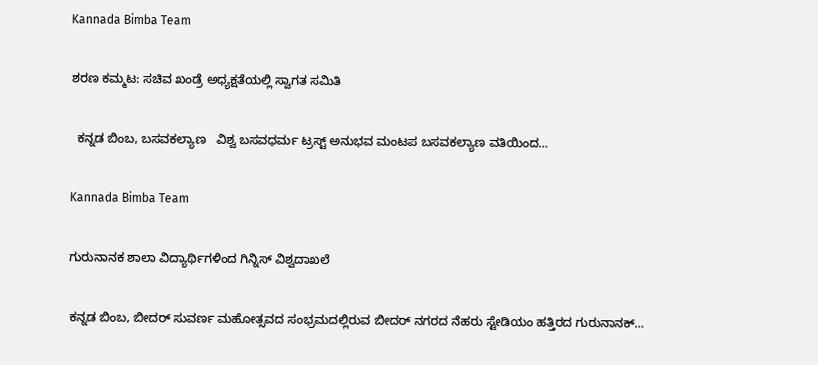Kannada Bimba Team

ಶರಣ ಕಮ್ಮಟ: ಸಚಿವ ಖಂಡ್ರೆ ಅಧ್ಯಕ್ಷತೆಯಲ್ಲಿ ಸ್ವಾಗತ ಸಮಿತಿ

  ಕನ್ನಡ ಬಿಂಬ, ಬಸವಕಲ್ಯಾಣ   ವಿಶ್ವ ಬಸವಧರ್ಮ ಟ್ರಸ್ಟ್ ಅನುಭವ ಮಂಟಪ ಬಸವಕಲ್ಯಾಣ ವತಿಯಿಂದ…

Kannada Bimba Team

ಗುರುನಾನಕ ಶಾಲಾ ವಿದ್ಯಾರ್ಥಿಗಳಿಂದ ಗಿನ್ನಿಸ್ ವಿಶ್ವದಾಖಲೆ

ಕನ್ನಡ ಬಿಂಬ, ಬೀದರ್ ಸುವರ್ಣ ಮಹೋತ್ಸವದ ಸಂಭ್ರಮದಲ್ಲಿರುವ ಬೀದರ್ ನಗರದ ನೆಹರು ಸ್ಟೇಡಿಯಂ ಹತ್ತಿರದ ಗುರುನಾನಕ್…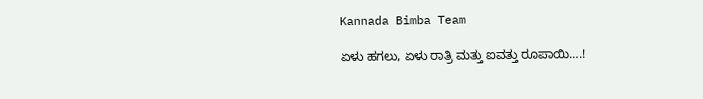Kannada Bimba Team

ಏಳು ಹಗಲು, ಏಳು ರಾತ್ರಿ ಮತ್ತು ಐವತ್ತು ರೂಪಾಯಿ….!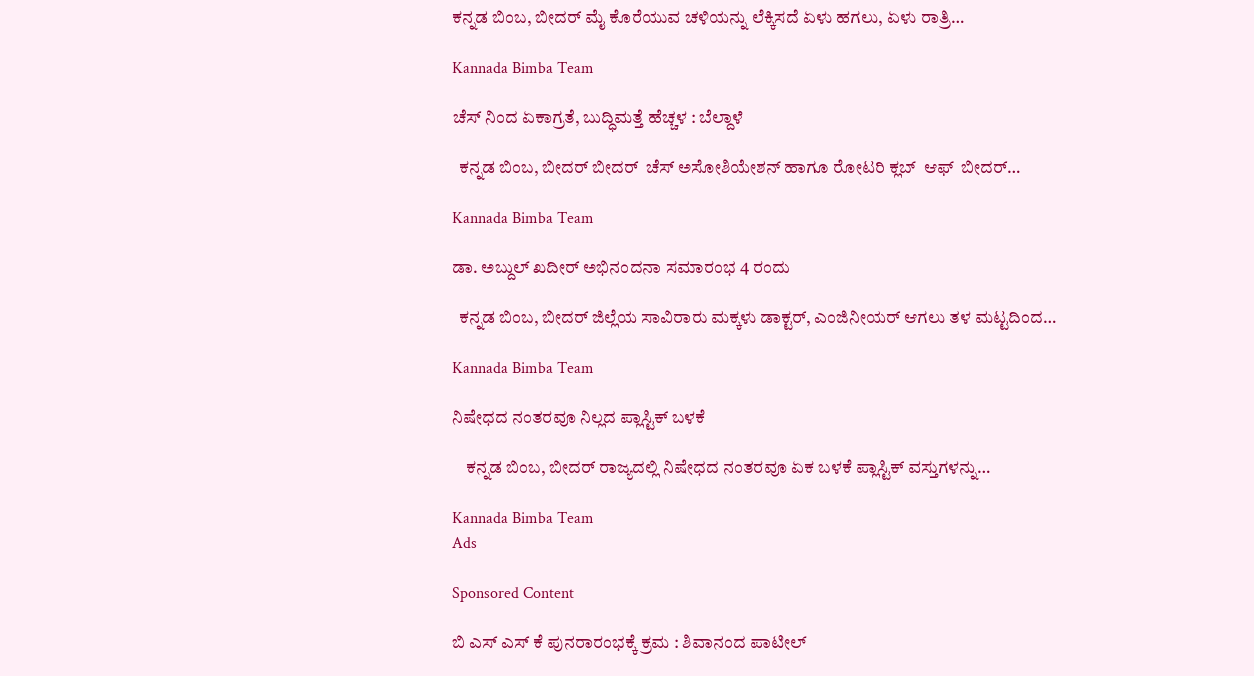ಕನ್ನಡ ಬಿಂಬ, ಬೀದರ್ ಮೈ ಕೊರೆಯುವ ಚಳಿಯನ್ನು ಲೆಕ್ಕಿಸದೆ ಏಳು ಹಗಲು, ಏಳು ರಾತ್ರಿ…

Kannada Bimba Team

ಚೆಸ್ ನಿಂದ ಏಕಾಗ್ರತೆ, ಬುದ್ಧಿಮತ್ತೆ ಹೆಚ್ಚಳ : ಬೆಲ್ದಾಳೆ

  ಕನ್ನಡ ಬಿಂಬ, ಬೀದರ್ ಬೀದರ್  ಚೆಸ್ ಅಸೋಶಿಯೇಶನ್ ಹಾಗೂ ರೋಟರಿ ಕ್ಲಬ್  ಆಫ್  ಬೀದರ್…

Kannada Bimba Team

ಡಾ. ಅಬ್ದುಲ್ ಖದೀರ್ ಅಭಿನಂದನಾ ಸಮಾರಂಭ 4 ರಂದು

  ಕನ್ನಡ ಬಿಂಬ, ಬೀದರ್ ಜಿಲ್ಲೆಯ ಸಾವಿರಾರು ಮಕ್ಕಳು ಡಾಕ್ಟರ್, ಎಂಜಿನೀಯರ್ ಆಗಲು ತಳ ಮಟ್ಟದಿಂದ…

Kannada Bimba Team

ನಿಷೇಧದ ನಂತರವೂ ನಿಲ್ಲದ ಪ್ಲಾಸ್ಟಿಕ್ ಬಳಕೆ

    ಕನ್ನಡ ಬಿಂಬ, ಬೀದರ್ ರಾಜ್ಯದಲ್ಲಿ ನಿಷೇಧದ ನಂತರವೂ ಏಕ ಬಳಕೆ ಪ್ಲಾಸ್ಟಿಕ್ ವಸ್ತುಗಳನ್ನು…

Kannada Bimba Team
Ads

Sponsored Content

ಬಿ ಎಸ್ ಎಸ್ ಕೆ ಪುನರಾರಂಭಕ್ಕೆ ಕ್ರಮ : ಶಿವಾನಂದ ಪಾಟೀಲ್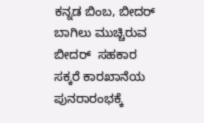ಕನ್ನಡ ಬಿಂಬ, ಬೀದರ್ ಬಾಗಿಲು ಮುಚ್ಚಿರುವ ಬೀದರ್  ಸಹಕಾರ ಸಕ್ಕರೆ ಕಾರಖಾನೆಯ ಪುನರಾರಂಭಕ್ಕೆ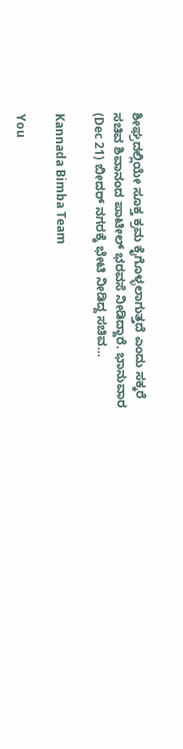ಶೀಘ್ರದಲ್ಲಿಯೇ ಸೂಕ್ತ ಕ್ರಮ ಕೈಗೊಳ್ಳಲಾಗುತ್ತದೆ ಎಂದು ಸಕ್ಕರೆ ಸಚಿವ ಶಿವಾನಂದ ಪಾಟೀಲ್ ಭರವಸೆ ನೀಡಿದ್ದಾರೆ. ಭಾನುವಾರ  (Dec 21) ಬೀದರ್ ನಗರಕ್ಕೆ ಭೇಟಿ ನೀಡಿದ್ದ ಸಚಿವ…

Kannada Bimba Team

You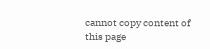cannot copy content of this page